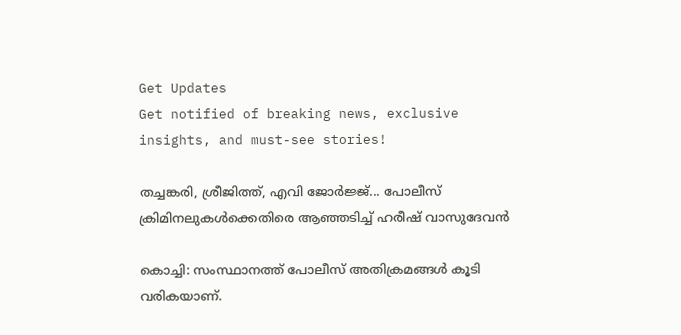Get Updates
Get notified of breaking news, exclusive insights, and must-see stories!

തച്ചങ്കരി, ശ്രീജിത്ത്, എവി ജോര്‍ജ്ജ്... പോലീസ് ക്രിമിനലുകള്‍ക്കെതിരെ ആഞ്ഞടിച്ച് ഹരീഷ് വാസുദേവൻ

കൊച്ചി: സംസ്ഥാനത്ത് പോലീസ് അതിക്രമങ്ങള്‍ കൂടി വരികയാണ്.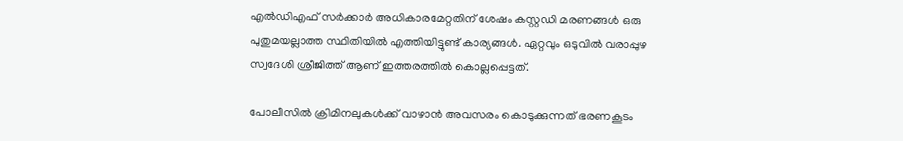എല്‍ഡിഎഫ് സര്‍ക്കാര്‍ അധികാരമേറ്റതിന് ശേഷം കസ്റ്റഡി മരണങ്ങള്‍ ഒരു പുതുമയല്ലാത്ത സ്ഥിതിയില്‍ എത്തിയിട്ടുണ്ട് കാര്യങ്ങള്‍. ഏറ്റവും ഒടുവില്‍ വരാപ്പുഴ സ്വദേശി ശ്രീജിത്ത് ആണ് ഇത്തരത്തില്‍ കൊല്ലപ്പെട്ടത്.

പോലീസില്‍ ക്രിമിനലുകള്‍ക്ക് വാഴാന്‍ അവസരം കൊടുക്കുന്നത് ഭരണകൂടം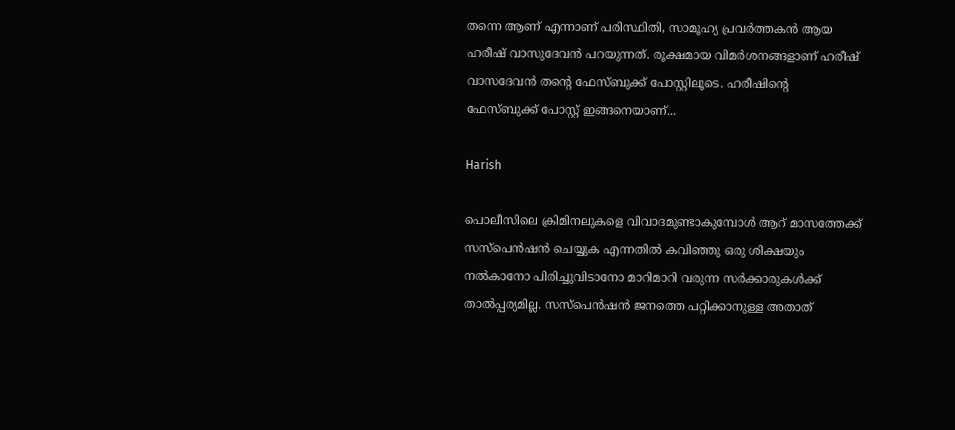തന്നെ ആണ് എന്നാണ് പരിസ്ഥിതി, സാമൂഹ്യ പ്രവര്‍ത്തകന്‍ ആയ ഹരീഷ് വാസുദേവന്‍ പറയുന്നത്. രൂക്ഷമായ വിമര്‍ശനങ്ങളാണ് ഹരീഷ് വാസദേവന്‍ തന്‍റെ ഫേസ്ബുക്ക് പോസ്റ്റിലൂടെ. ഹരീഷിന്‍റെ ഫേസ്ബുക്ക് പോസ്റ്റ് ഇങ്ങനെയാണ്...

Harish

പൊലീസിലെ ക്രിമിനലുകളെ വിവാദമുണ്ടാകുമ്പോൾ ആറ് മാസത്തേക്ക് സസ്‌പെൻഷൻ ചെയ്യുക എന്നതിൽ കവിഞ്ഞു ഒരു ശിക്ഷയും നൽകാനോ പിരിച്ചുവിടാനോ മാറിമാറി വരുന്ന സർക്കാരുകൾക്ക് താൽപ്പര്യമില്ല. സസ്‌പെൻഷൻ ജനത്തെ പറ്റിക്കാനുള്ള അതാത്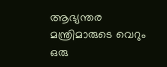ആഭ്യന്തര മന്ത്രിമാരുടെ വെറും ഒരു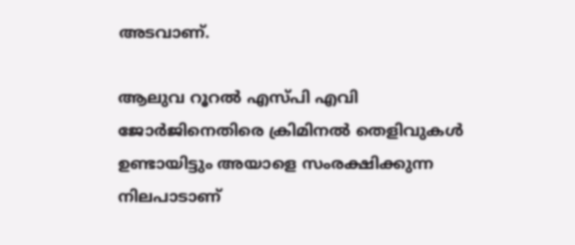അടവാണ്.

ആലുവ റൂറൽ എസ്പി എവി ജോർജിനെതിരെ ക്രിമിനൽ തെളിവുകൾ ഉണ്ടായിട്ടും അയാളെ സംരക്ഷിക്കുന്ന നിലപാടാണ്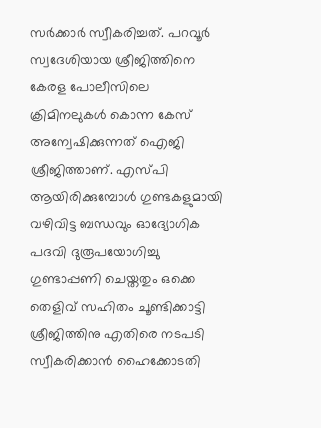സർക്കാർ സ്വീകരിച്ചത്. പറവൂർ സ്വദേശിയായ ശ്രീജിത്തിനെ കേരള പോലീസിലെ ക്രിമിനലുകൾ കൊന്ന കേസ് അന്വേഷിക്കുന്നത് ഐജി ശ്രീജിത്താണ്. എസ്പി ആയിരിക്കുമ്പോൾ ഗുണ്ടകളുമായി വഴിവിട്ട ബന്ധവും ഓദ്യോഗിക പദവി ദുരൂപയോഗിച്ചു ഗുണ്ടാപ്പണി ചെയ്തതും ഒക്കെ തെളിവ് സഹിതം ചൂണ്ടിക്കാട്ടി ശ്രീജിത്തിനു എതിരെ നടപടി സ്വീകരിക്കാൻ ഹൈക്കോടതി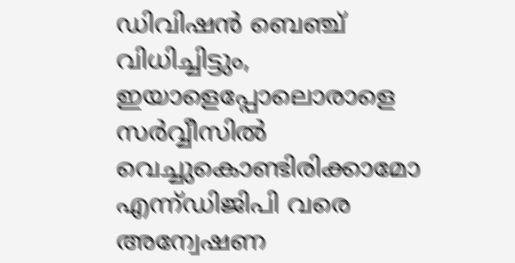ഡിവിഷൻ ബെഞ്ച് വിധിച്ചിട്ടും, ഇയാളെപ്പോലൊരാളെ സർവ്വീസിൽ വെച്ചുകൊണ്ടിരിക്കാമോ എന്ന്ഡിജിപി വരെ അന്വേഷണ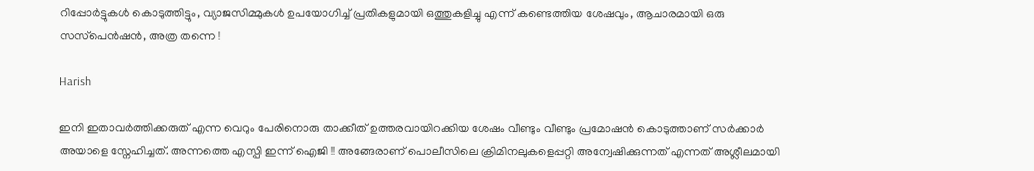റിപ്പോർട്ടുകൾ കൊടുത്തിട്ടും, വ്യാജസിമ്മുകൾ ഉപയോഗിച്ച് പ്രതികളുമായി ഒത്തുകളിച്ചു എന്ന് കണ്ടെത്തിയ ശേഷവും, ആചാരമായി ഒരു സസ്‌പെൻഷൻ, അത്ര തന്നെ !

Harish

ഇനി ഇതാവർത്തിക്കരുത് എന്ന വെറും പേരിനൊരു താക്കീത് ഉത്തരവായിറക്കിയ ശേഷം വീണ്ടും വീണ്ടും പ്രമോഷൻ കൊടുത്താണ് സർക്കാർ അയാളെ സ്നേഹിച്ചത്. അന്നത്തെ എസ്പി ഇന്ന് ഐജി !! അങ്ങേരാണ് പൊലീസിലെ ക്രിമിനലുകളെപ്പറ്റി അന്വേഷിക്കുന്നത് എന്നത് അശ്ലീലമായി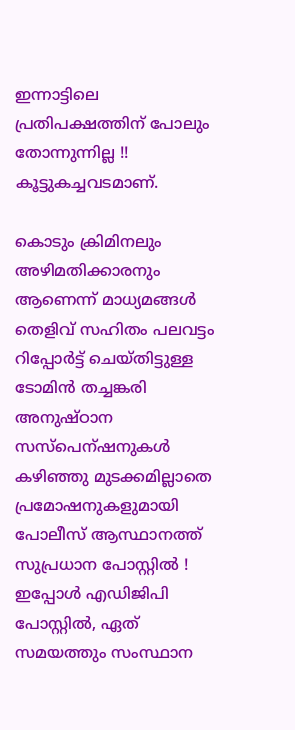ഇന്നാട്ടിലെ പ്രതിപക്ഷത്തിന് പോലും തോന്നുന്നില്ല !! കൂട്ടുകച്ചവടമാണ്.

കൊടും ക്രിമിനലും അഴിമതിക്കാരനും ആണെന്ന് മാധ്യമങ്ങൾ തെളിവ് സഹിതം പലവട്ടം റിപ്പോർട്ട് ചെയ്തിട്ടുള്ള ടോമിൻ തച്ചങ്കരി അനുഷ്ഠാന സസ്പെന്ഷനുകൾ കഴിഞ്ഞു മുടക്കമില്ലാതെ പ്രമോഷനുകളുമായി പോലീസ് ആസ്ഥാനത്ത് സുപ്രധാന പോസ്റ്റിൽ ! ഇപ്പോൾ എഡിജിപി പോസ്റ്റിൽ, ഏത് സമയത്തും സംസ്ഥാന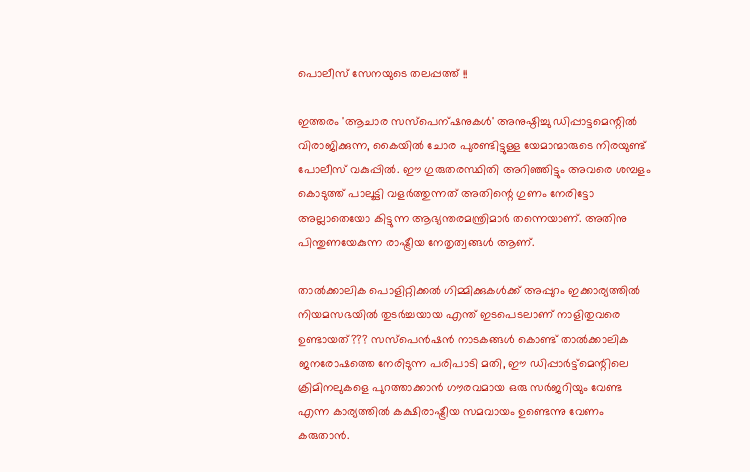പൊലീസ് സേനയുടെ തലപ്പത്ത് !!

ഇത്തരം 'ആചാര സസ്പെന്ഷനുകൾ' അനുഷ്ഠിച്ചു ഡിപ്പാട്ടമെന്റിൽ വിരാജിക്കുന്ന, കൈയിൽ ചോര പുരണ്ടിട്ടുള്ള യേമാന്മാരുടെ നിരയുണ്ട് പോലീസ് വകുപ്പിൽ. ഈ ഗുരുതരസ്ഥിതി അറിഞ്ഞിട്ടും അവരെ ശമ്പളം കൊടുത്ത് പാലൂട്ടി വളർത്തുന്നത് അതിന്റെ ഗുണം നേരിട്ടോ അല്ലാതെയോ കിട്ടുന്ന ആഭ്യന്തരമന്ത്രിമാർ തന്നെയാണ്. അതിനു പിന്തുണയേകുന്ന രാഷ്ട്രീയ നേതൃത്വങ്ങൾ ആണ്.

താൽക്കാലിക പൊളിറ്റിക്കൽ ഗിമ്മിക്കുകൾക്ക് അപ്പുറം ഇക്കാര്യത്തിൽ നിയമസഭയിൽ തുടർച്ചയായ എന്ത് ഇടപെടലാണ് നാളിതുവരെ ഉണ്ടായത്??? സസ്‌പെൻഷൻ നാടകങ്ങൾ കൊണ്ട് താൽക്കാലിക ജനരോഷത്തെ നേരിടുന്ന പരിപാടി മതി, ഈ ഡിപ്പാർട്ട്മെന്റിലെ ക്രിമിനലുകളെ പുറത്താക്കാൻ ഗൗരവമായ ഒരു സർജറിയും വേണ്ട എന്ന കാര്യത്തിൽ കക്ഷിരാഷ്ട്രീയ സമവായം ഉണ്ടെന്നു വേണം കരുതാൻ.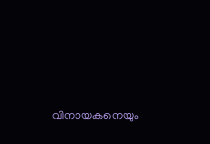വിനായകനെയും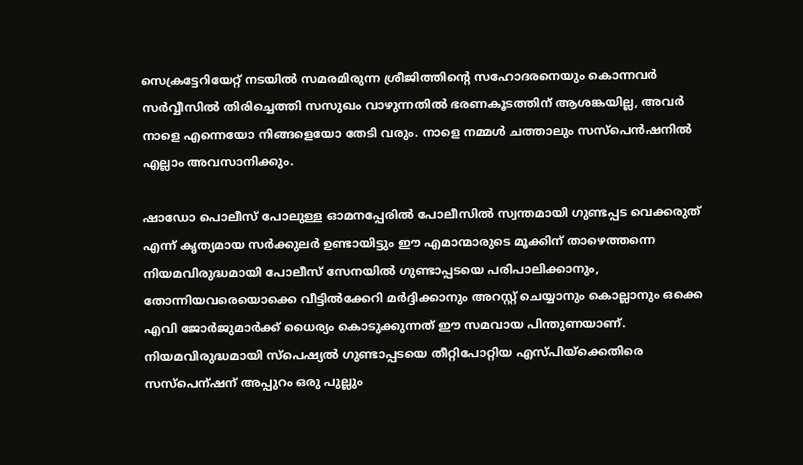സെക്രട്ടേറിയേറ്റ് നടയിൽ സമരമിരുന്ന ശ്രീജിത്തിന്റെ സഹോദരനെയും കൊന്നവർ സർവ്വീസിൽ തിരിച്ചെത്തി സസുഖം വാഴുന്നതിൽ ഭരണകൂടത്തിന് ആശങ്കയില്ല, അവർ നാളെ എന്നെയോ നിങ്ങളെയോ തേടി വരും. നാളെ നമ്മൾ ചത്താലും സസ്‌പെൻഷനിൽ എല്ലാം അവസാനിക്കും.

ഷാഡോ പൊലീസ് പോലുള്ള ഓമനപ്പേരിൽ പോലീസിൽ സ്വന്തമായി ഗുണ്ടപ്പട വെക്കരുത് എന്ന് കൃത്യമായ സർക്കുലർ ഉണ്ടായിട്ടും ഈ എമാന്മാരുടെ മൂക്കിന് താഴെത്തന്നെ നിയമവിരുദ്ധമായി പോലീസ് സേനയിൽ ഗുണ്ടാപ്പടയെ പരിപാലിക്കാനും, തോന്നിയവരെയൊക്കെ വീട്ടിൽക്കേറി മർദ്ദിക്കാനും അറസ്റ്റ് ചെയ്യാനും കൊല്ലാനും ഒക്കെ എവി ജോർജുമാർക്ക് ധൈര്യം കൊടുക്കുന്നത് ഈ സമവായ പിന്തുണയാണ്. നിയമവിരുദ്ധമായി സ്‌പെഷ്യൽ ഗുണ്ടാപ്പടയെ തീറ്റിപോറ്റിയ എസ്പിയ്ക്കെതിരെ സസ്പെന്ഷന് അപ്പുറം ഒരു പുല്ലും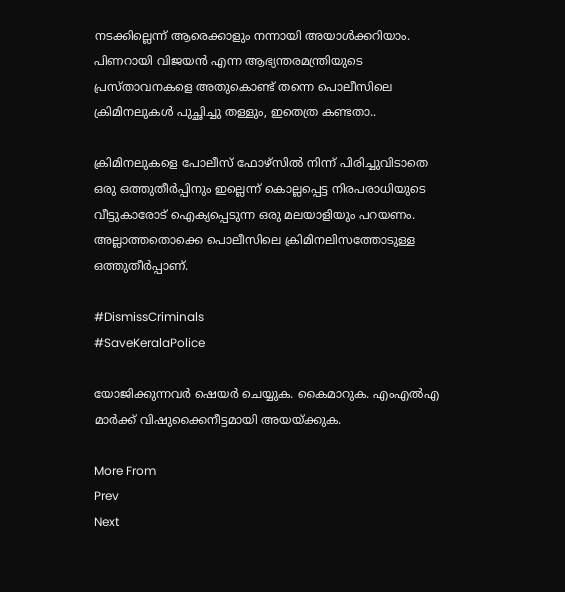നടക്കില്ലെന്ന് ആരെക്കാളും നന്നായി അയാൾക്കറിയാം. പിണറായി വിജയൻ എന്ന ആഭ്യന്തരമന്ത്രിയുടെ പ്രസ്താവനകളെ അതുകൊണ്ട് തന്നെ പൊലീസിലെ ക്രിമിനലുകൾ പുച്ഛിച്ചു തള്ളും, ഇതെത്ര കണ്ടതാ..

ക്രിമിനലുകളെ പോലീസ് ഫോഴ്‌സിൽ നിന്ന് പിരിച്ചുവിടാതെ ഒരു ഒത്തുതീർപ്പിനും ഇല്ലെന്ന് കൊല്ലപ്പെട്ട നിരപരാധിയുടെ വീട്ടുകാരോട് ഐക്യപ്പെടുന്ന ഒരു മലയാളിയും പറയണം. അല്ലാത്തതൊക്കെ പൊലീസിലെ ക്രിമിനലിസത്തോടുള്ള ഒത്തുതീർപ്പാണ്.

#DismissCriminals
#SaveKeralaPolice

യോജിക്കുന്നവർ ഷെയർ ചെയ്യുക. കൈമാറുക. എംഎല്‍എ മാർക്ക് വിഷുക്കൈനീട്ടമായി അയയ്ക്കുക.

More From
Prev
Next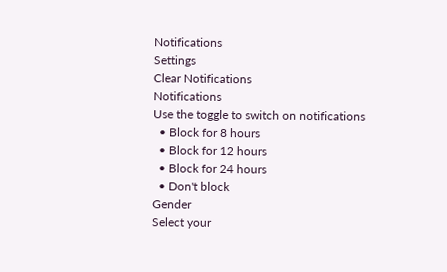Notifications
Settings
Clear Notifications
Notifications
Use the toggle to switch on notifications
  • Block for 8 hours
  • Block for 12 hours
  • Block for 24 hours
  • Don't block
Gender
Select your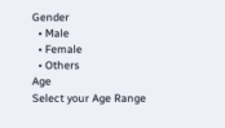Gender
  • Male
  • Female
  • Others
Age
Select your Age Range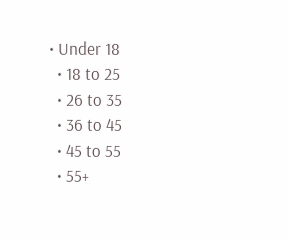• Under 18
  • 18 to 25
  • 26 to 35
  • 36 to 45
  • 45 to 55
  • 55+